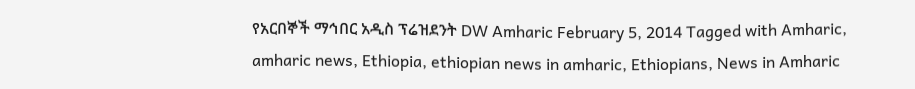የአርበኞች ማኅበር አዲስ ፕሬዝደንት DW Amharic February 5, 2014 Tagged with Amharic, amharic news, Ethiopia, ethiopian news in amharic, Ethiopians, News in Amharic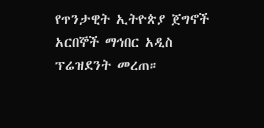የጥንታዊት ኢትዮጵያ ጀግኖች አርበኞች ማኅበር አዲስ ፕሬዝደንት መረጠ።